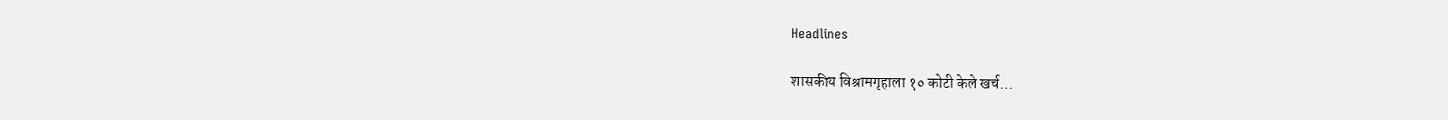Headlines

शासकीय विश्रामगृहाला १० कोटी केले खर्च…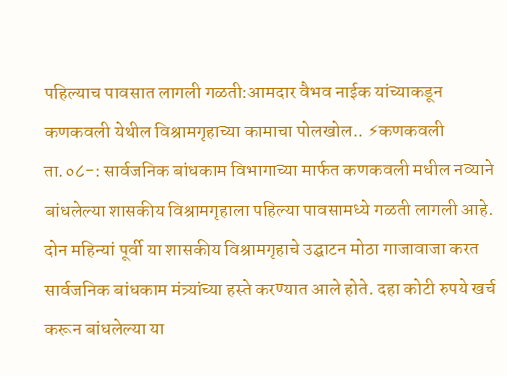पहिल्याच पावसात लागली गळती:आमदार वैभव नाईक यांच्याकडून कणकवली येथील विश्रामगृहाच्या कामाचा पोलखोल.. ⚡कणकवली ता.०८-: सार्वजनिक बांधकाम विभागाच्या मार्फत कणकवली मधील नव्याने बांधलेल्या शासकीय विश्रामगृहाला पहिल्या पावसामध्ये गळती लागली आहे. दोन महिन्यां पूर्वी या शासकीय विश्रामगृहाचे उद्घाटन मोठा गाजावाजा करत सार्वजनिक बांधकाम मंत्र्यांच्या हस्ते करण्यात आले होते. दहा कोटी रुपये खर्च करून बांधलेल्या या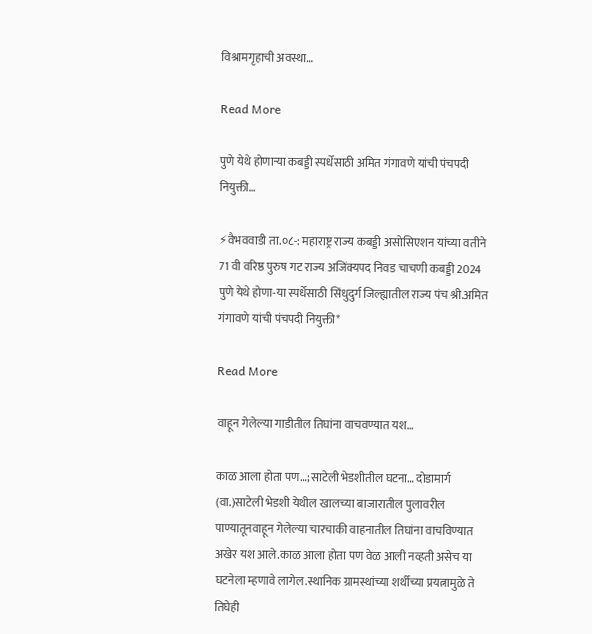विश्रामगृहाची अवस्था…

Read More

पुणे येथे होणाऱ्या कबड्डी स्पर्धेसाठी अमित गंगावणे यांची पंचपदी नियुक्ती…

⚡वैभववाडी ता.०८-: महाराष्ट्र राज्य कबड्डी असोसिएशन यांच्या वतीने 71 वी वरिष्ठ पुरुष गट राज्य अजिंक्यपद निवड चाचणी कबड्डी 2024 पुणे येथे होणा-या स्पर्धेसाठी सिंधुदुर्ग जिल्ह्यातील राज्य पंच श्री.अमित गंगावणे यांची पंचपदी नियुक्ती*

Read More

वाहून गेलेल्या गाडीतील तिघांना वाचवण्यात यश…

काळ आला होता पण…;साटेली भेडशीतील घटना… दोडामार्ग (वा.)साटेली भेडशी येथील खालच्या बाजारातील पुलावरील पाण्यातूनवाहून गेलेल्या चारचाकी वाहनातील तिघांना वाचविण्यात अखेर यश आले.काळ आला होता पण वेळ आली नव्हती असेच या घटनेला म्हणावे लागेल.स्थानिक ग्रामस्थांच्या शर्थीच्या प्रयत्नामुळे ते तिघेही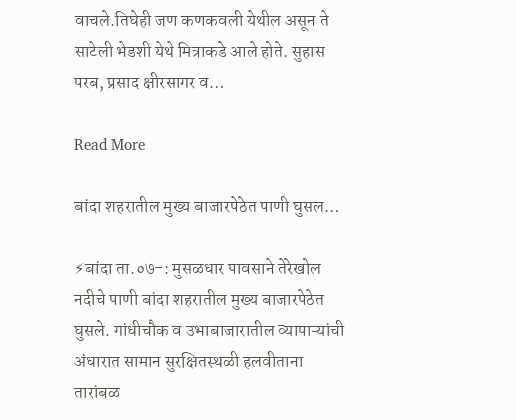वाचले.तिघेही जण कणकवली येथील असून ते साटेली भेडशी येथे मित्राकडे आले होते. सुहास परब, प्रसाद क्षीरसागर व…

Read More

बांदा शहरातील मुख्य बाजारपेठेत पाणी घुसल…

⚡बांदा ता.०७-: मुसळधार पावसाने तेरेखोल नदीचे पाणी बांदा शहरातील मुख्य बाजारपेठेत घुसले. गांधीचौक व उभाबाजारातील व्यापाऱ्यांची अंधारात सामान सुरक्षितस्थळी हलवीताना तारांबळ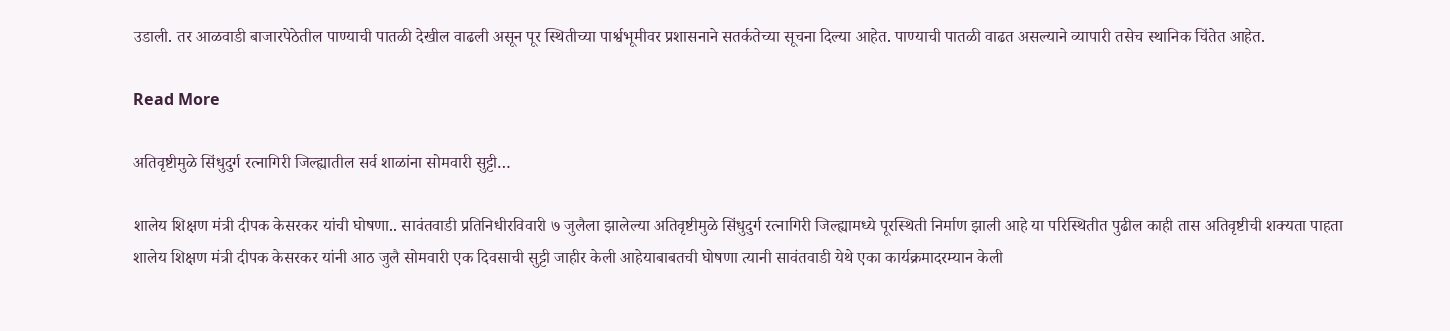उडाली. तर आळवाडी बाजारपेठेतील पाण्याची पातळी देखील वाढली असून पूर स्थितीच्या पार्श्वभूमीवर प्रशासनाने सतर्कतेच्या सूचना दिल्या आहेत. पाण्याची पातळी वाढत असल्याने व्यापारी तसेच स्थानिक चिंतेत आहेत.

Read More

अतिवृष्टीमुळे सिंधुदुर्ग रत्नागिरी जिल्ह्यातील सर्व शाळांना सोमवारी सुट्टी…

शालेय शिक्षण मंत्री दीपक केसरकर यांची घोषणा.. सावंतवाडी प्रतिनिधीरविवारी ७ जुलैला झालेल्या अतिवृष्टीमुळे सिंधुदुर्ग रत्नागिरी जिल्ह्यामध्ये पूरस्थिती निर्माण झाली आहे या परिस्थितीत पुढील काही तास अतिवृष्टीची शक्यता पाहता शालेय शिक्षण मंत्री दीपक केसरकर यांनी आठ जुलै सोमवारी एक दिवसाची सुट्टी जाहीर केली आहेयाबाबतची घोषणा त्यानी सावंतवाडी येथे एका कार्यक्रमादरम्यान केली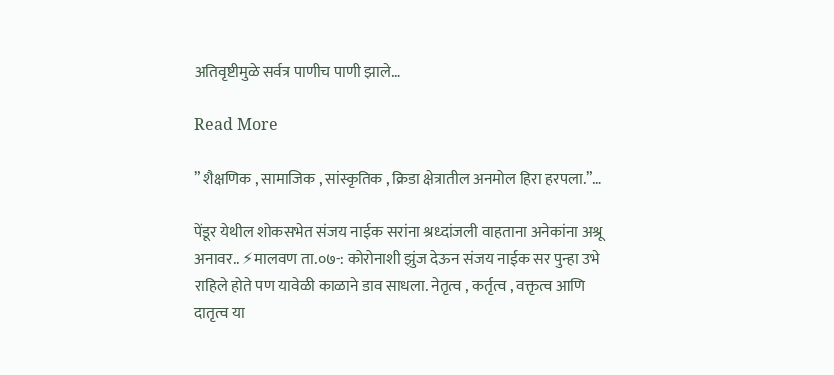अतिवृष्टीमुळे सर्वत्र पाणीच पाणी झाले…

Read More

” शैक्षणिक , सामाजिक , सांस्कृतिक , क्रिडा क्षेत्रातील अनमोल हिरा हरपला.”…

पेंडूर येथील शोकसभेत संजय नाईक सरांना श्रध्दांजली वाहताना अनेकांना अश्रू अनावर.. ⚡मालवण ता.०७-: कोरोनाशी झुंज देऊन संजय नाईक सर पुन्हा उभे राहिले होते पण यावेळी काळाने डाव साधला. नेतृत्व , कर्तृत्व , वक्तृत्व आणि दातृत्व या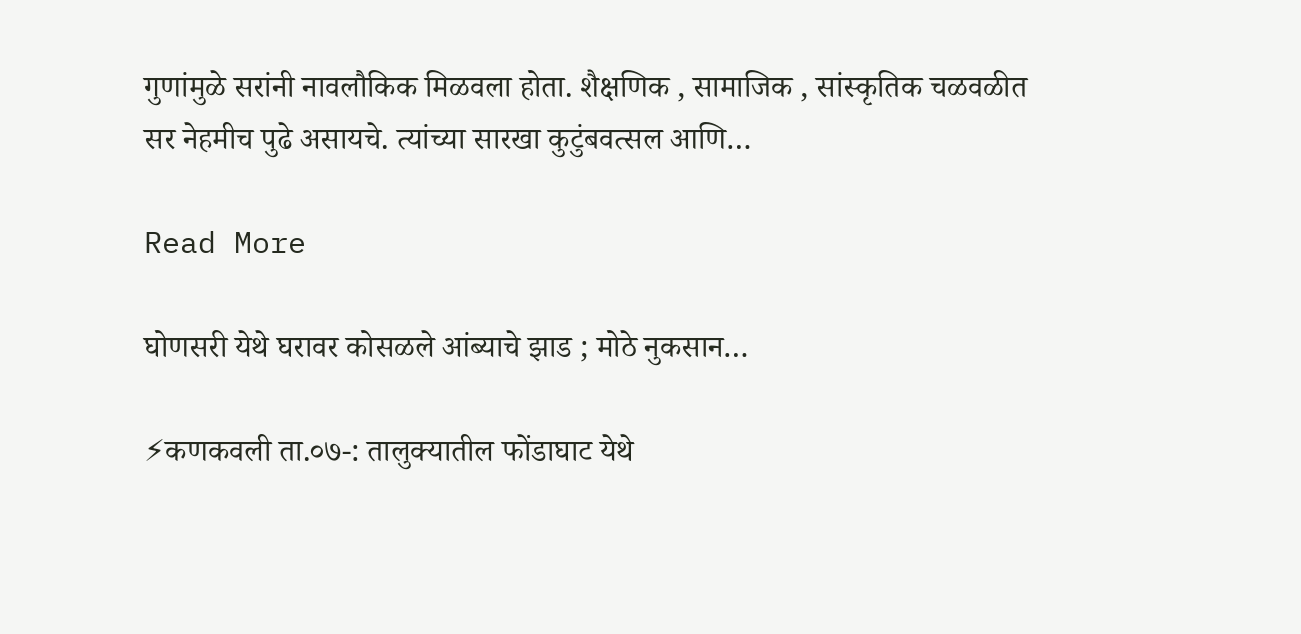गुणांमुळे सरांनी नावलौकिक मिळवला होता. शैक्षणिक , सामाजिक , सांस्कृतिक चळवळीत सर नेहमीच पुढे असायचे. त्यांच्या सारखा कुटुंबवत्सल आणि…

Read More

घोणसरी येथे घरावर कोसळले आंब्याचे झाड ; मोठे नुकसान…

⚡कणकवली ता.०७-: तालुक्यातील फोंडाघाट येथे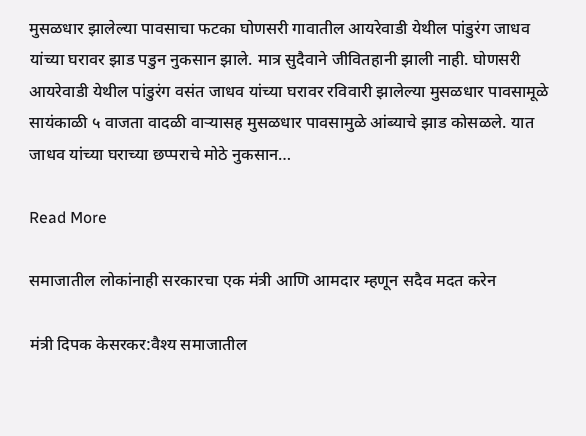मुसळधार झालेल्या पावसाचा फटका घोणसरी गावातील आयरेवाडी येथील पांडुरंग जाधव यांच्या घरावर झाड पडुन नुकसान झाले. मात्र सुदैवाने जीवितहानी झाली नाही. घोणसरी आयरेवाडी येथील पांडुरंग वसंत जाधव यांच्या घरावर रविवारी झालेल्या मुसळधार पावसामूळे सायंकाळी ५ वाजता वादळी वाऱ्यासह मुसळधार पावसामुळे आंब्याचे झाड कोसळले. यात जाधव यांच्या घराच्या छप्पराचे मोठे नुकसान…

Read More

समाजातील लोकांनाही सरकारचा एक मंत्री आणि आमदार म्हणून सदैव मदत करेन

मंत्री दिपक केसरकर:वैश्य समाजातील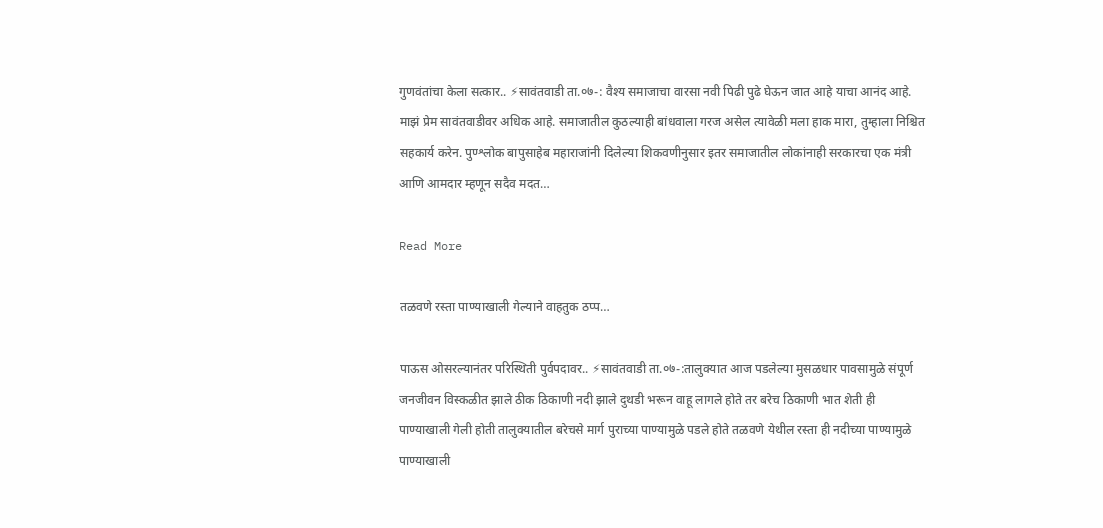गुणवंतांचा केला सत्कार.. ⚡सावंतवाडी ता.०७-: वैश्य समाजाचा वारसा नवी पिढी पुढे घेऊन जात आहे याचा आनंद आहे. माझं प्रेम सावंतवाडीवर अधिक आहे. समाजातील कुठल्याही बांधवाला गरज असेल त्यावेळी मला हाक मारा, तुम्हाला निश्चित सहकार्य करेन. पुण्श्लोक बापुसाहेब महाराजांनी दिलेल्या शिकवणीनुसार इतर समाजातील लोकांनाही सरकारचा एक मंत्री आणि आमदार म्हणून सदैव मदत…

Read More

तळवणे रस्ता पाण्याखाली गेल्याने वाहतुक ठप्प…

पाऊस ओसरल्यानंतर परिस्थिती पुर्वपदावर.. ⚡सावंतवाडी ता.०७-:तालुक्यात आज पडलेल्या मुसळधार पावसामुळे संपूर्ण जनजीवन विस्कळीत झाले ठीक ठिकाणी नदी झाले दुथडी भरून वाहू लागले होते तर बरेच ठिकाणी भात शेती ही पाण्याखाली गेली होती तालुक्यातील बरेचसे मार्ग पुराच्या पाण्यामुळे पडले होते तळवणे येथील रस्ता ही नदीच्या पाण्यामुळे पाण्याखाली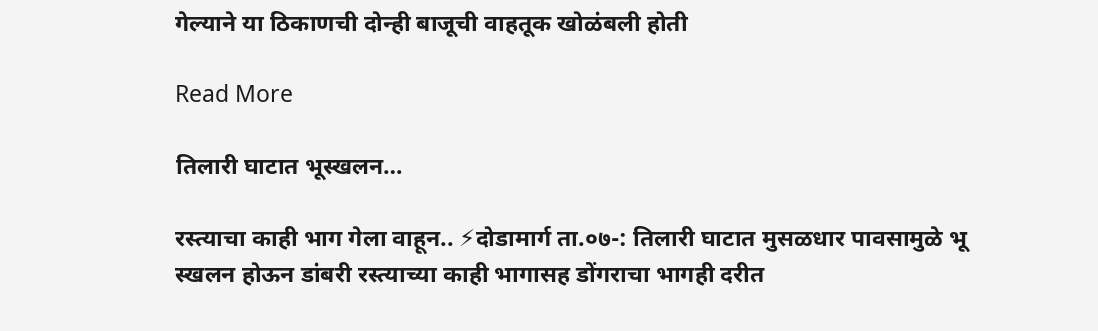गेल्याने या ठिकाणची दोन्ही बाजूची वाहतूक खोळंबली होती

Read More

तिलारी घाटात भूस्खलन…

रस्त्याचा काही भाग गेला वाहून.. ⚡दोडामार्ग ता.०७-: तिलारी घाटात मुसळधार पावसामुळे भू स्खलन होऊन डांबरी रस्त्याच्या काही भागासह डोंगराचा भागही दरीत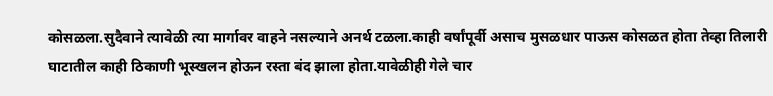कोसळला.सुदैवाने त्यावेळी त्या मार्गावर वाहने नसल्याने अनर्थ टळला.काही वर्षांपूर्वी असाच मुसळधार पाऊस कोसळत होता तेव्हा तिलारी घाटातील काही ठिकाणी भूस्खलन होऊन रस्ता बंद झाला होता.यावेळीही गेले चार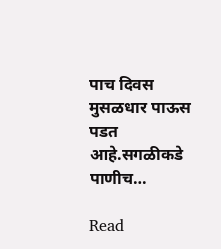पाच दिवस मुसळधार पाऊस पडत आहे.सगळीकडे पाणीच…

Read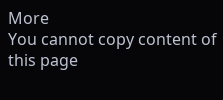More
You cannot copy content of this page